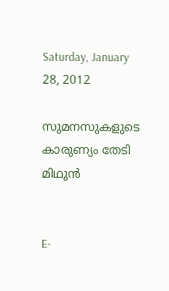Saturday, January 28, 2012

സുമനസുകളുടെ കാരുണ്യം തേടി മിഥുന്‍


E-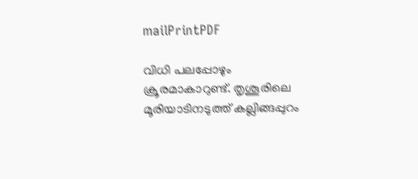mailPrintPDF

വിധി പലപ്പോഴും ക്രൂരമാകാറുണ്ട്‌. തൃശൂരിലെ മൂരിയാടിനടുത്ത്‌ കല്ലിങ്ങപ്പുറം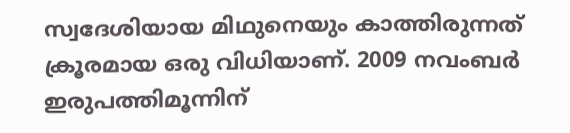സ്വദേശിയായ മിഥുനെയും കാത്തിരുന്നത്‌ ക്രൂരമായ ഒരു വിധിയാണ്‌. 2009 നവംബര്‍ ഇരുപത്തിമൂന്നിന്‌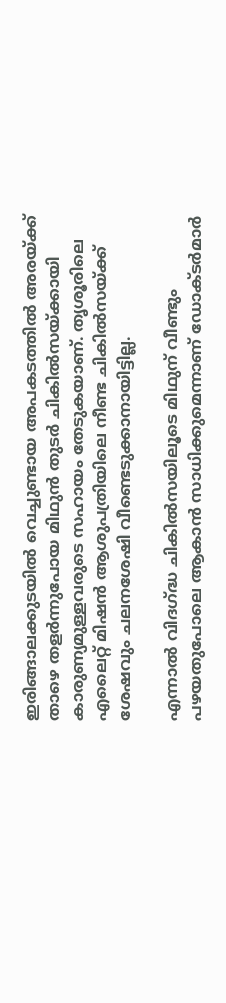ഇരിങ്ങാലക്കുടയില്‍ വെച്ചുണ്ടായ അപകടത്തില്‍ അരയ്‌ക്ക്‌ താഴെ തളര്‍ന്നുപോയ മിഥുന്‍ തുടര്‍ ചികില്‍സയ്‌ക്കായി കാരുണ്യമുള്ളവരുടെ സഹായം തേടുകയാണ്‌. തൃശൂരിലെ എലൈറ്റ്‌ മിഷന്‍ ആശുപത്രിയിലെ നീണ്ട ചികില്‍സയ്‌ക്ക്‌ ശേഷവും ചലനശേഷി വീണ്ടെടുക്കാനായിട്ടില്ല.

എന്നാല്‍ വിദഗ്‌ദ്ധ ചികില്‍സയിലൂടെ മിഥുന്‌ വീണ്ടും പഴയതുപോലെ ആകാന്‍ സാധിക്കുമെന്നാണ്‌ ഡോക്‌ടര്‍മാര്‍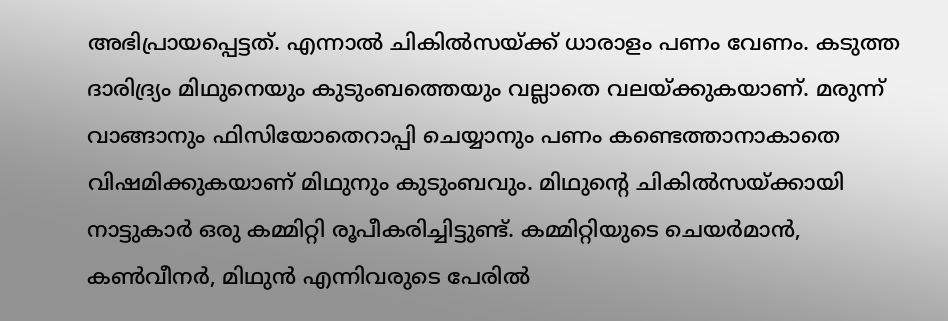അഭിപ്രായപ്പെട്ടത്‌. എന്നാല്‍ ചികില്‍സയ്‌ക്ക്‌ ധാരാളം പണം വേണം. കടുത്ത ദാരിദ്ര്യം മിഥുനെയും കുടുംബത്തെയും വല്ലാതെ വലയ്‌ക്കുകയാണ്‌. മരുന്ന്‌ വാങ്ങാനും ഫിസിയോതെറാപ്പി ചെയ്യാനും പണം കണ്ടെത്താനാകാതെ വിഷമിക്കുകയാണ്‌ മിഥുനും കുടുംബവും. മിഥുന്റെ ചികില്‍സയ്‌ക്കായി നാട്ടുകാര്‍ ഒരു കമ്മിറ്റി രൂപീകരിച്ചിട്ടുണ്ട്‌. കമ്മിറ്റിയുടെ ചെയര്‍മാന്‍, കണ്‍വീനര്‍, മിഥുന്‍ എന്നിവരുടെ പേരില്‍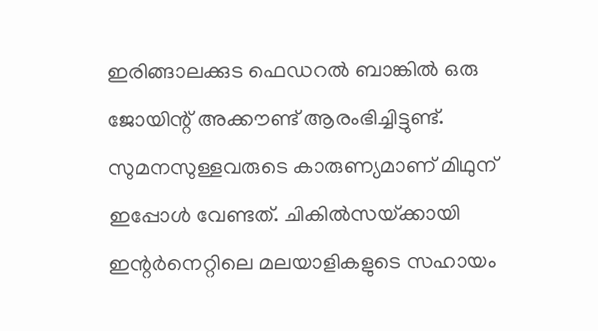ഇരിങ്ങാലക്കുട ഫെഡറല്‍ ബാങ്കില്‍ ഒരു ജോയിന്റ്‌ അക്കൗണ്ട്‌ ആരംഭിച്ചിട്ടുണ്ട്‌. സുമനസുള്ളവരുടെ കാരുണ്യമാണ്‌ മിഥുന്‌ ഇപ്പോള്‍ വേണ്ടത്‌. ചികില്‍സയ്‌ക്കായി ഇന്റര്‍നെറ്റിലെ മലയാളികളുടെ സഹായം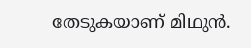തേടുകയാണ്‌ മിഥുന്‍.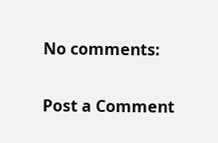No comments:

Post a Comment